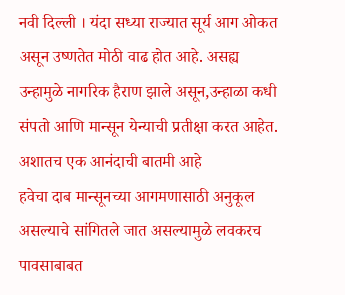नवी दिल्ली । यंदा सध्या राज्यात सूर्य आग ओकत असून उष्णतेत मोठी वाढ होत आहे. असह्य उन्हामुळे नागरिक हैराण झाले असून,उन्हाळा कधी संपतो आणि मान्सून येन्याची प्रतीक्षा करत आहेत. अशातच एक आनंदाची बातमी आहे
हवेचा दाब मान्सूनच्या आगमणासाठी अनुकूल असल्याचे सांगितले जात असल्यामुळे लवकरच पावसाबाबत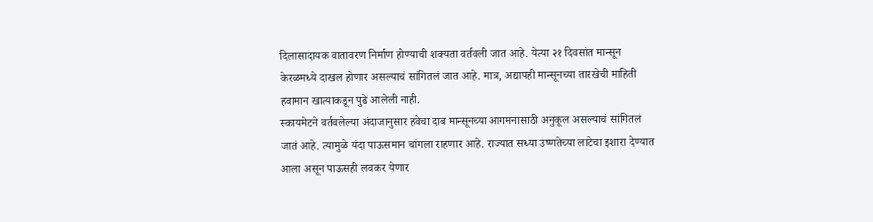दिलासादायक वातावरण निर्माण होण्याची शक्यता वर्तवली जात आहे. येत्या २१ दिवसांत मान्सून केरळमध्ये दाखल होणार असल्याचं सांगितलं जात आहे. मात्र, अद्यापही मान्सूनच्या तारखेची माहिती हवामान खात्याकडून पुढे आलेली नाही.
स्कायमेटने वर्तवलेल्या अंदाजानुसार हवेचा दाब मान्सूनच्या आगमनासाठी अनुकूल असल्याचं सांगितलं जातं आहे. त्यामुळे यंदा पाऊसमान चांगला राहणार आहे. राज्यात सध्या उष्णतेच्या लाटेचा इशारा देण्यात आला असून पाऊसही लवकर येणार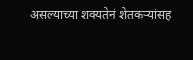असल्याच्या शक्यतेनं शेतकऱ्यांसह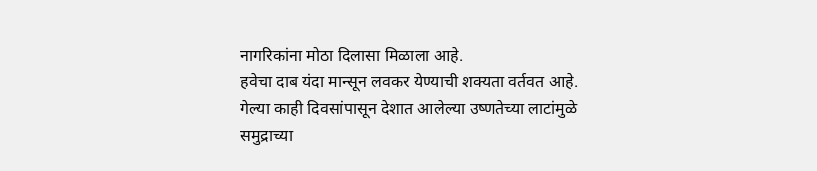नागरिकांना मोठा दिलासा मिळाला आहे.
हवेचा दाब यंदा मान्सून लवकर येण्याची शक्यता वर्तवत आहे. गेल्या काही दिवसांपासून देशात आलेल्या उष्णतेच्या लाटांमुळे समुद्राच्या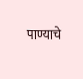पाण्याचे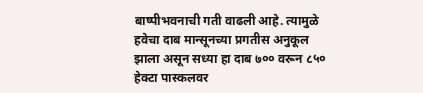बाष्पीभवनाची गती वाढली आहे. त्यामुळे हवेचा दाब मान्सूनच्या प्रगतीस अनुकूल झाला असून सध्या हा दाब ७०० वरून ८५० हेक्टा पास्कलवर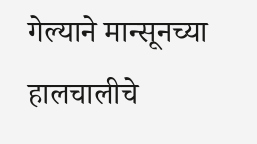गेल्याने मान्सूनच्या हालचालीचे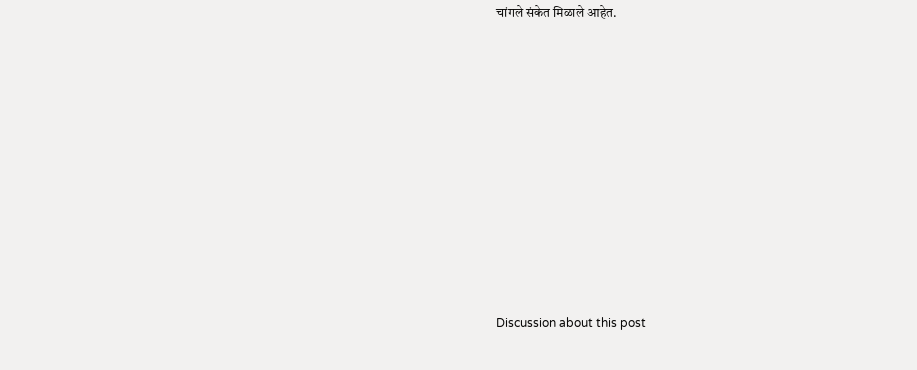चांगले संकेत मिळाले आहेत.















Discussion about this post